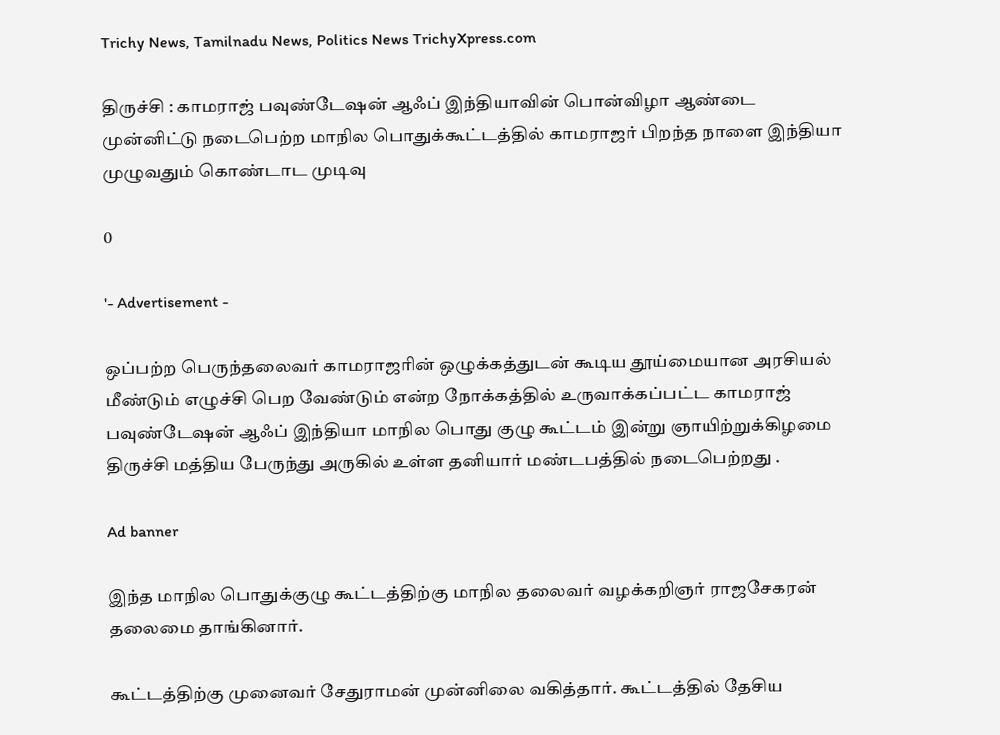Trichy News, Tamilnadu News, Politics News TrichyXpress.com

திருச்சி : காமராஜ் பவுண்டேஷன் ஆஃப் இந்தியாவின் பொன்விழா ஆண்டை முன்னிட்டு நடைபெற்ற மாநில பொதுக்கூட்டத்தில் காமராஜர் பிறந்த நாளை இந்தியா முழுவதும் கொண்டாட முடிவு

0

'- Advertisement -

ஒப்பற்ற பெருந்தலைவர் காமராஜரின் ஒழுக்கத்துடன் கூடிய தூய்மையான அரசியல் மீண்டும் எழுச்சி பெற வேண்டும் என்ற நோக்கத்தில் உருவாக்கப்பட்ட காமராஜ் பவுண்டேஷன் ஆஃப் இந்தியா மாநில பொது குழு கூட்டம் இன்று ஞாயிற்றுக்கிழமை திருச்சி மத்திய பேருந்து அருகில் உள்ள தனியார் மண்டபத்தில் நடைபெற்றது .

Ad banner

இந்த மாநில பொதுக்குழு கூட்டத்திற்கு மாநில தலைவர் வழக்கறிஞர் ராஜசேகரன் தலைமை தாங்கினார்.

கூட்டத்திற்கு முனைவர் சேதுராமன் முன்னிலை வகித்தார். கூட்டத்தில் தேசிய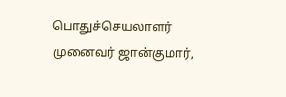பொதுச்செயலாளர் முனைவர் ஜான்குமார்,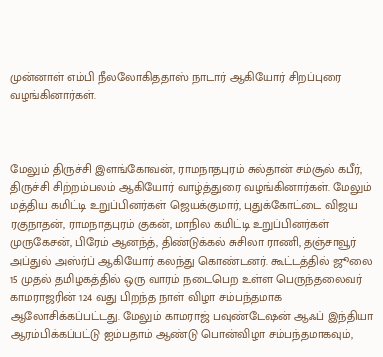முன்னாள் எம்பி நீலலோகிததாஸ் நாடார் ஆகியோர் சிறப்புரை வழங்கினார்கள்.



மேலும் திருச்சி இளங்கோவன், ராமநாதபுரம் சுல்தான் சம்சூல் கபீர், திருச்சி சிற்றம்பலம் ஆகியோர் வாழ்த்துரை வழங்கினார்கள். மேலும் மத்திய கமிட்டி உறுப்பினர்கள் ஜெயக்குமார், புதுக்கோட்டை விஜய ரகுநாதன், ராமநாதபுரம் குகன், மாநில கமிட்டி உறுப்பினர்கள் முருகேசன், பிரேம் ஆனந்த், திண்டுக்கல் சுசிலா ராணி, தஞ்சாவூர் அப்துல் அஸ்ர்ப் ஆகியோர் கலந்து கொண்டனர். கூட்டத்தில் ஜூலை 15 முதல் தமிழகத்தில் ஒரு வாரம் நடைபெற உள்ள பெருந்தலைவர் காமராஜரின் 124 வது பிறந்த நாள் விழா சம்பந்தமாக ஆலோசிக்கப்பட்டது. மேலும் காமராஜ் பவுண்டேஷன் ஆஃப் இந்தியா ஆரம்பிக்கப்பட்டு ஐம்பதாம் ஆண்டு பொன்விழா சம்பந்தமாகவும்,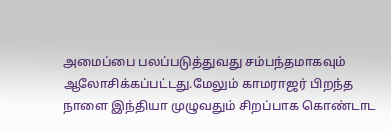அமைப்பை பலப்படுத்துவது சம்பந்தமாகவும் ஆலோசிக்கப்பட்டது.மேலும் காமராஜர் பிறந்த நாளை இந்தியா முழுவதும் சிறப்பாக கொண்டாட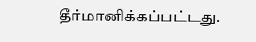தீர்மானிக்கப்பட்டது.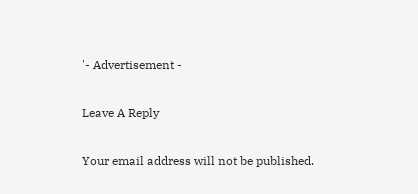'- Advertisement -

Leave A Reply

Your email address will not be published.